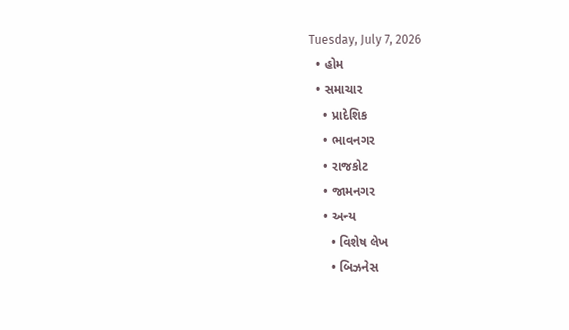Tuesday, July 7, 2026
  • હોમ
  • સમાચાર
    • પ્રાદેશિક
    • ભાવનગર
    • રાજકોટ
    • જામનગર
    • અન્ય
      • વિશેષ લેખ
      • બિઝનેસ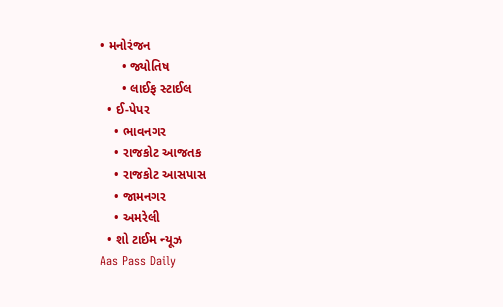• મનોરંજન
      • જ્યોતિષ
      • લાઈફ સ્ટાઈલ
  • ઈ-પેપર
    • ભાવનગર
    • રાજકોટ આજતક
    • રાજકોટ આસપાસ
    • જામનગર
    • અમરેલી
  • શો ટાઈમ ન્યૂઝ
Aas Pass Daily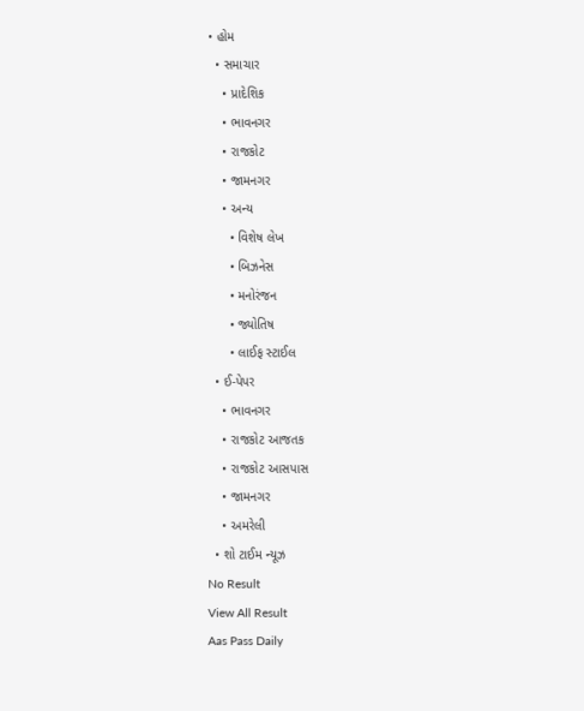• હોમ
  • સમાચાર
    • પ્રાદેશિક
    • ભાવનગર
    • રાજકોટ
    • જામનગર
    • અન્ય
      • વિશેષ લેખ
      • બિઝનેસ
      • મનોરંજન
      • જ્યોતિષ
      • લાઈફ સ્ટાઈલ
  • ઈ-પેપર
    • ભાવનગર
    • રાજકોટ આજતક
    • રાજકોટ આસપાસ
    • જામનગર
    • અમરેલી
  • શો ટાઈમ ન્યૂઝ
No Result
View All Result
Aas Pass Daily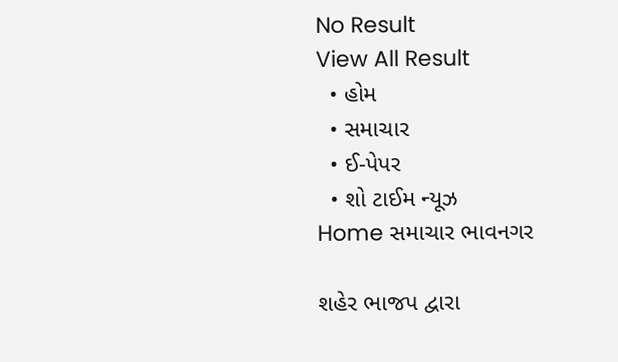No Result
View All Result
  • હોમ
  • સમાચાર
  • ઈ-પેપર
  • શો ટાઈમ ન્યૂઝ
Home સમાચાર ભાવનગર

શહેર ભાજપ દ્વારા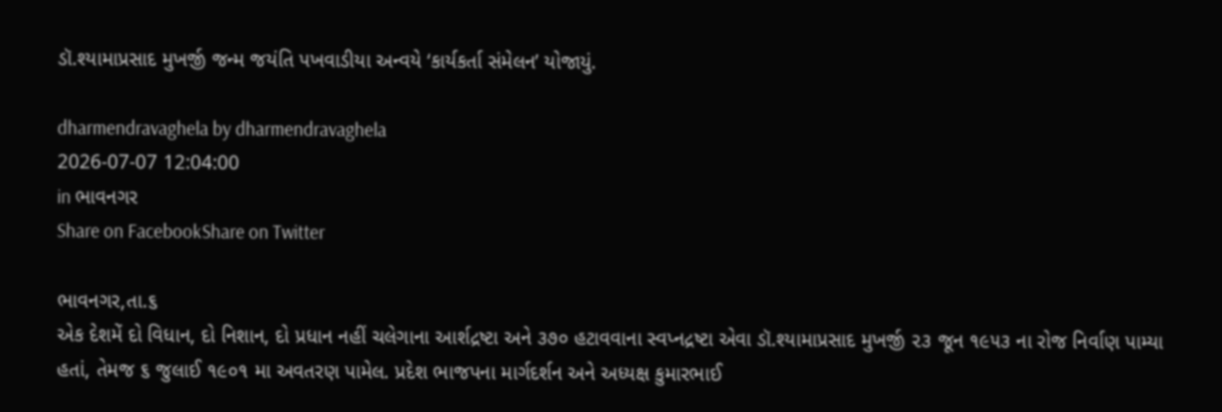ડૉ.શ્યામાપ્રસાદ મુખર્જી જન્મ જયંતિ પખવાડીયા અન્વયે ‘કાર્યકર્તા સંમેલન’ યોજાયું.

dharmendravaghela by dharmendravaghela
2026-07-07 12:04:00
in ભાવનગર
Share on FacebookShare on Twitter

ભાવનગર,તા.૬
એક દેશમેં દો વિધાન, દો નિશાન, દો પ્રધાન નહીં ચલેગાના આર્શદ્રષ્ટા અને ૩૭૦ હટાવવાના સ્વપ્નદ્રષ્ટા એવા ડૉ.શ્યામાપ્રસાદ મુખર્જી ૨૩ જૂન ૧૯૫૩ ના રોજ નિર્વાણ પામ્યા હતાં, તેમજ ૬ જુલાઈ ૧૯૦૧ મા અવતરણ પામેલ. પ્રદેશ ભાજપના માર્ગદર્શન અને અધ્યક્ષ કુમારભાઈ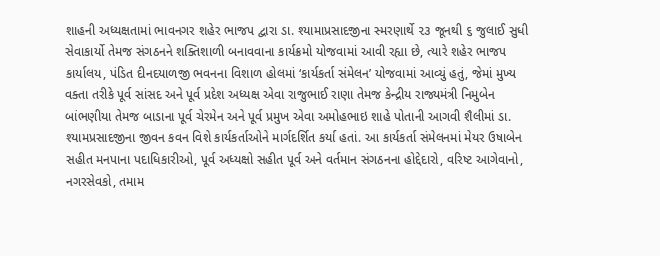શાહની અધ્યક્ષતામાં ભાવનગર શહેર ભાજપ દ્વારા ડા. શ્યામાપ્રસાદજીના સ્મરણાર્થે ૨૩ જૂનથી ૬ જુલાઈ સુધી સેવાકાર્યો તેમજ સંગઠનને શક્તિશાળી બનાવવાના કાર્યક્રમો યોજવામાં આવી રહ્યા છે, ત્યારે શહેર ભાજપ કાર્યાલય, પંડિત દીનદયાળજી ભવનના વિશાળ હોલમાં ‘કાર્યકર્તા સંમેલન’ યોજવામાં આવ્યું હતું, જેમાં મુખ્ય વક્તા તરીકે પૂર્વ સાંસદ અને પૂર્વ પ્રદેશ અધ્યક્ષ એવા રાજુભાઈ રાણા તેમજ કેન્દ્રીય રાજ્યમંત્રી નિમુબેન બાંભણીયા તેમજ બાડાના પૂર્વ ચેરમેન અને પૂર્વ પ્રમુખ એવા અમોહભાઇ શાહે પોતાની આગવી શૈલીમાં ડા. શ્યામપ્રસાદજીના જીવન કવન વિશે કાર્યકર્તાઓને માર્ગદર્શિત કર્યા હતાં. આ કાર્યકર્તા સંમેલનમાં મેયર ઉષાબેન સહીત મનપાના પદાધિકારીઓ, પૂર્વ અધ્યક્ષો સહીત પૂર્વ અને વર્તમાન સંગઠનના હોદ્દેદારો, વરિષ્ટ આગેવાનો, નગરસેવકો, તમામ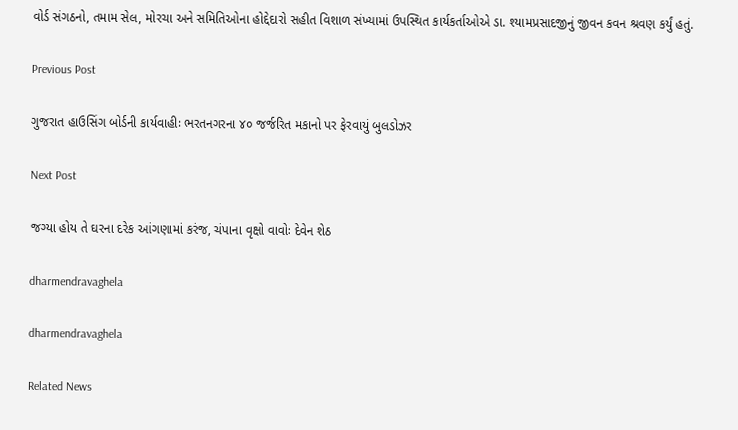વોર્ડ સંગઠનો, તમામ સેલ, મોરચા અને સમિતિઓના હોદ્દેદારો સહીત વિશાળ સંખ્યામાં ઉપસ્થિત કાર્યકર્તાઓએ ડા. શ્યામપ્રસાદજીનું જીવન કવન શ્રવણ કર્યું હતું.

Previous Post

ગુજરાત હાઉસિંગ બોર્ડની કાર્યવાહીઃ ભરતનગરના ૪૦ જર્જરિત મકાનો પર ફેરવાયું બુલડોઝર

Next Post

જગ્યા હોય તે ઘરના દરેક આંગણામાં કરંજ, ચંપાના વૃક્ષો વાવોઃ દેવેન શેઠ

dharmendravaghela

dharmendravaghela

Related News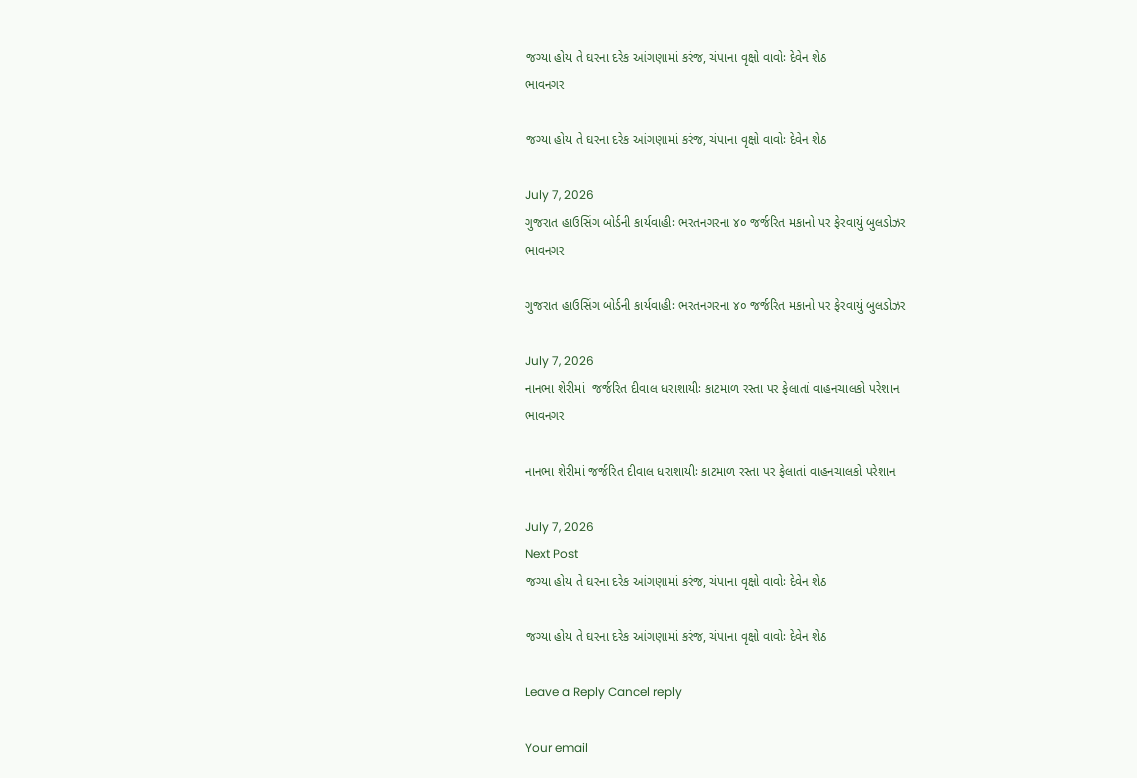જગ્યા હોય તે ઘરના દરેક આંગણામાં કરંજ, ચંપાના વૃક્ષો વાવોઃ દેવેન શેઠ
ભાવનગર

જગ્યા હોય તે ઘરના દરેક આંગણામાં કરંજ, ચંપાના વૃક્ષો વાવોઃ દેવેન શેઠ

July 7, 2026
ગુજરાત હાઉસિંગ બોર્ડની કાર્યવાહીઃ ભરતનગરના ૪૦ જર્જરિત મકાનો પર ફેરવાયું બુલડોઝર
ભાવનગર

ગુજરાત હાઉસિંગ બોર્ડની કાર્યવાહીઃ ભરતનગરના ૪૦ જર્જરિત મકાનો પર ફેરવાયું બુલડોઝર

July 7, 2026
નાનભા શેરીમાં  જર્જરિત દીવાલ ધરાશાયીઃ કાટમાળ રસ્તા પર ફેલાતાં વાહનચાલકો પરેશાન
ભાવનગર

નાનભા શેરીમાં જર્જરિત દીવાલ ધરાશાયીઃ કાટમાળ રસ્તા પર ફેલાતાં વાહનચાલકો પરેશાન

July 7, 2026
Next Post
જગ્યા હોય તે ઘરના દરેક આંગણામાં કરંજ, ચંપાના વૃક્ષો વાવોઃ દેવેન શેઠ

જગ્યા હોય તે ઘરના દરેક આંગણામાં કરંજ, ચંપાના વૃક્ષો વાવોઃ દેવેન શેઠ

Leave a Reply Cancel reply

Your email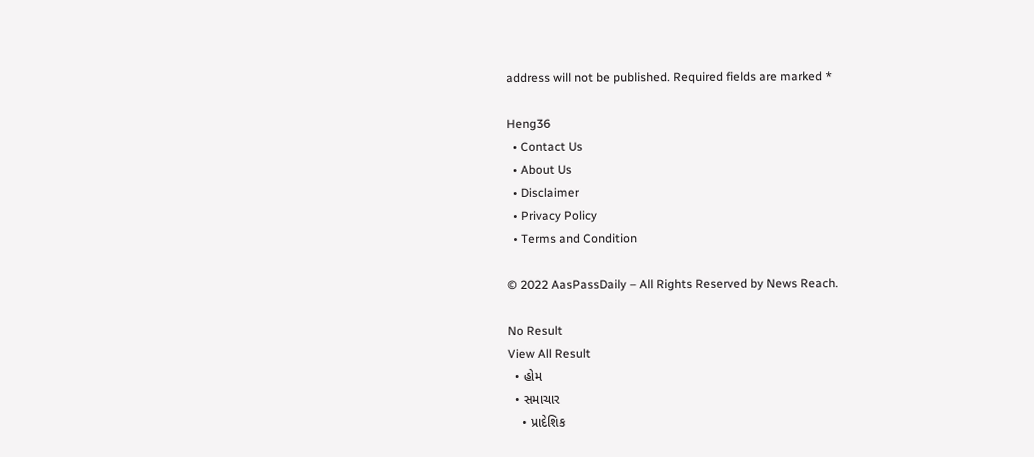address will not be published. Required fields are marked *

Heng36
  • Contact Us
  • About Us
  • Disclaimer
  • Privacy Policy
  • Terms and Condition

© 2022 AasPassDaily – All Rights Reserved by News Reach.

No Result
View All Result
  • હોમ
  • સમાચાર
    • પ્રાદેશિક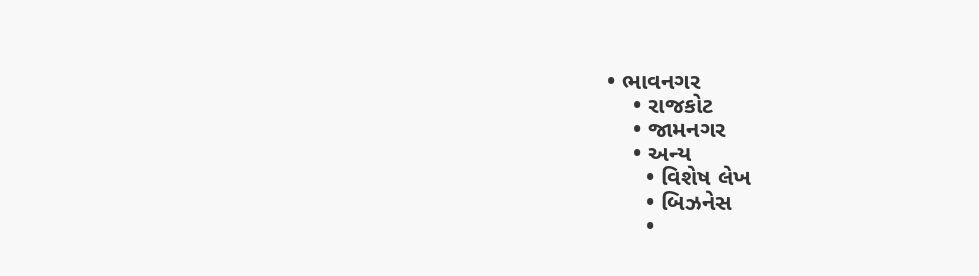• ભાવનગર
    • રાજકોટ
    • જામનગર
    • અન્ય
      • વિશેષ લેખ
      • બિઝનેસ
      •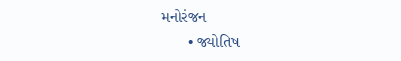મનોરંજન
      • જ્યોતિષ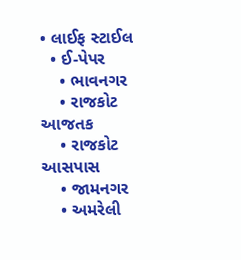• લાઈફ સ્ટાઈલ
  • ઈ-પેપર
    • ભાવનગર
    • રાજકોટ આજતક
    • રાજકોટ આસપાસ
    • જામનગર
    • અમરેલી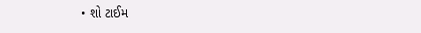• શો ટાઈમ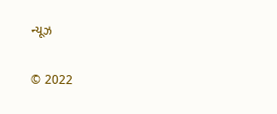ન્યૂઝ

© 2022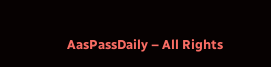AasPassDaily – All Rights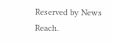Reserved by News Reach.